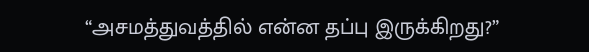“அசமத்துவத்தில் என்ன தப்பு இருக்கிறது?”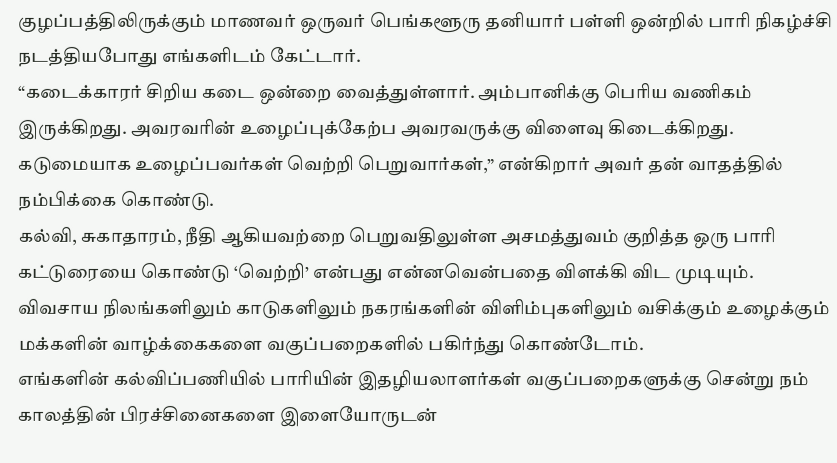குழப்பத்திலிருக்கும் மாணவர் ஒருவர் பெங்களூரு தனியார் பள்ளி ஒன்றில் பாரி நிகழ்ச்சி நடத்தியபோது எங்களிடம் கேட்டார்.
“கடைக்காரர் சிறிய கடை ஒன்றை வைத்துள்ளார். அம்பானிக்கு பெரிய வணிகம் இருக்கிறது. அவரவரின் உழைப்புக்கேற்ப அவரவருக்கு விளைவு கிடைக்கிறது. கடுமையாக உழைப்பவர்கள் வெற்றி பெறுவார்கள்,” என்கிறார் அவர் தன் வாதத்தில் நம்பிக்கை கொண்டு.
கல்வி, சுகாதாரம், நீதி ஆகியவற்றை பெறுவதிலுள்ள அசமத்துவம் குறித்த ஒரு பாரி கட்டுரையை கொண்டு ‘வெற்றி’ என்பது என்னவென்பதை விளக்கி விட முடியும். விவசாய நிலங்களிலும் காடுகளிலும் நகரங்களின் விளிம்புகளிலும் வசிக்கும் உழைக்கும் மக்களின் வாழ்க்கைகளை வகுப்பறைகளில் பகிர்ந்து கொண்டோம்.
எங்களின் கல்விப்பணியில் பாரியின் இதழியலாளர்கள் வகுப்பறைகளுக்கு சென்று நம் காலத்தின் பிரச்சினைகளை இளையோருடன்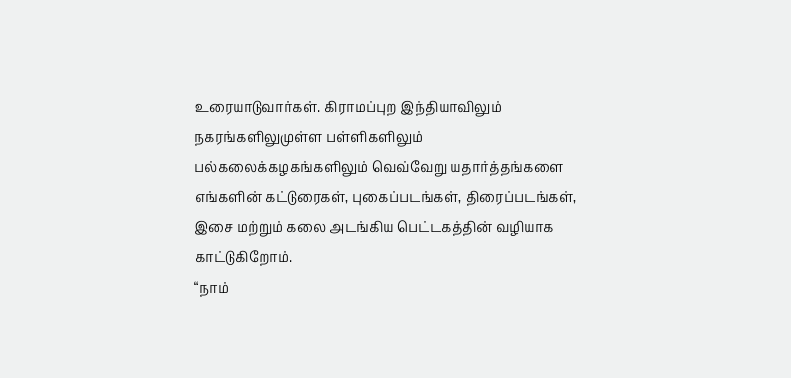உரையாடுவார்கள். கிராமப்புற இந்தியாவிலும் நகரங்களிலுமுள்ள பள்ளிகளிலும் பல்கலைக்கழகங்களிலும் வெவ்வேறு யதார்த்தங்களை எங்களின் கட்டுரைகள், புகைப்படங்கள், திரைப்படங்கள், இசை மற்றும் கலை அடங்கிய பெட்டகத்தின் வழியாக காட்டுகிறோம்.
“நாம்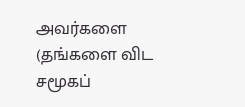அவர்களை (தங்களை விட சமூகப்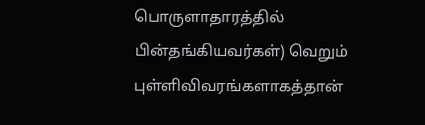பொருளாதாரத்தில் பின்தங்கியவர்கள்) வெறும் புள்ளிவிவரங்களாகத்தான்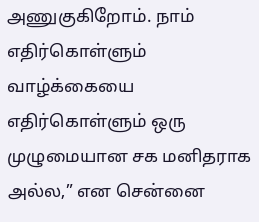அணுகுகிறோம். நாம் எதிர்கொள்ளும் வாழ்க்கையை எதிர்கொள்ளும் ஒரு முழுமையான சக மனிதராக அல்ல,” என சென்னை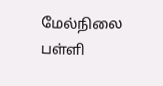மேல்நிலை பள்ளி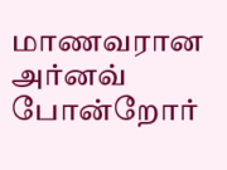மாணவரான அர்னவ் போன்றோர்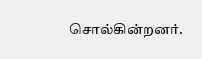சொல்கின்றனர்.